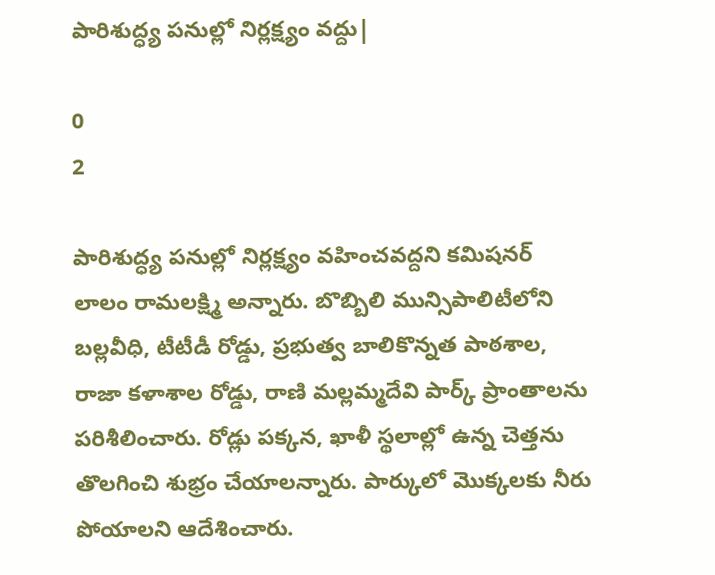పారిశుద్ధ్య పనుల్లో నిర్లక్ష్యం వద్దు|

0
2

పారిశుద్ధ్య పనుల్లో నిర్లక్ష్యం వహించవద్దని కమిషనర్ లాలం రామలక్ష్మి అన్నారు. బొబ్బిలి మున్సిపాలిటీలోని బల్లవీధి, టీటీడీ రోడ్డు, ప్రభుత్వ బాలికొన్నత పాఠశాల, రాజా కళాశాల రోడ్డు, రాణి మల్లమ్మదేవి పార్క్ ప్రాంతాలను పరిశీలించారు. రోడ్లు పక్కన, ఖాళీ స్థలాల్లో ఉన్న చెత్తను తొలగించి శుభ్రం చేయాలన్నారు. పార్కులో మొక్కలకు నీరు పోయాలని ఆదేశించారు.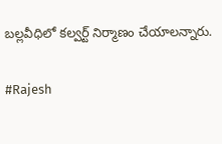బల్లవీధిలో కల్వర్ట్ నిర్మాణం చేయాలన్నారు.

#Rajesh